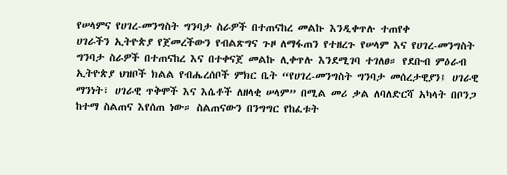የሠላምና የሀገረ-መንግስት ግንባታ ስራዎች በተጠናከረ መልኩ እንዲቀጥሉ ተጠየቀ
ሀገራችን ኢትዮጵያ የጀመረችውን የብልጽግና ጉዞ ለማፋጠን የተዘረጉ የሠላም እና የሀገረ-መንግስት ግንባታ ስራዎች በተጠናከረ እና በተቀናጀ መልኩ ሊቀጥሉ እንደሚገባ ተገለፀ። የደቡብ ምዕራብ ኢትዮጵያ ህዝቦች ክልል የብሔረሰቦች ምክር ቤት “የሀገረ-መንግስት ግንባታ መሰረታዊያን፤ ሀገራዊ ማንነት፣ ሀገራዊ ጥቅሞች እና እሴቶች ለዘላቂ ሠላም” በሚል መሪ ቃል ለባለድርሻ አካላት በቦንጋ ከተማ ስልጠና እየሰጠ ነው። ስልጠናውን በንግግር የከፈቱት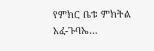የምክር ቤቱ ምክትል አፈ-ጉባኤ…